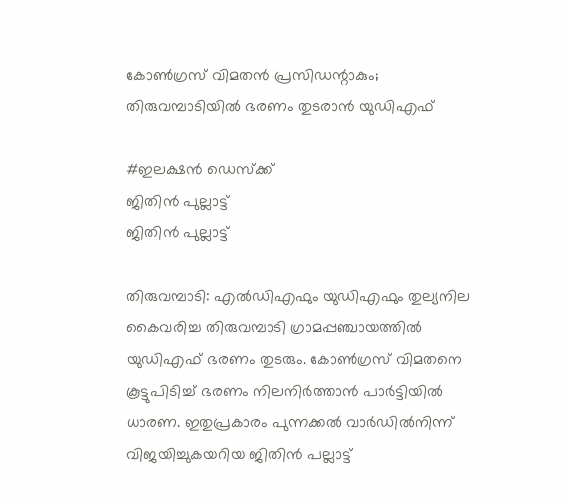കോൺഗ്രസ് വിമതൻ പ്രസിഡന്റാകും; തിരുവമ്പാടിയിൽ ഭരണം തുടരാൻ യുഡിഎഫ്‌

#ഇലക്ഷന്‍ ഡെസ്‌ക്ക്‌
ജിതിന്‍ പുല്ലാട്ട്‌
ജിതിന്‍ പുല്ലാട്ട്‌

തിരുവമ്പാടി: എൽഡിഎഫും യുഡിഎഫും തുല്യനില കൈവരിച്ച തിരുവമ്പാടി ഗ്രാമപ്പഞ്ചായത്തിൽ യുഡിഎഫ് ഭരണം തുടരും. കോൺഗ്രസ് വിമതനെ കൂട്ടുപിടിച്ച് ഭരണം നിലനിർത്താൻ പാർട്ടിയിൽ ധാരണ. ഇതുപ്രകാരം പുന്നക്കൽ വാർഡിൽനിന്ന്‌ വിജയിച്ചുകയറിയ ജിതിൻ പല്ലാട്ട്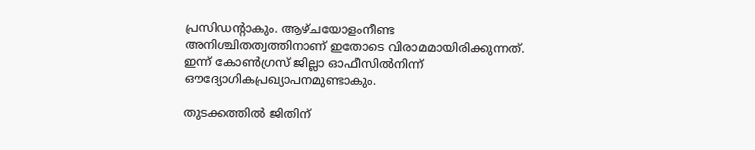പ്രസിഡന്റാകും. ആഴ്ചയോളംനീണ്ട അനിശ്ചിതത്വത്തിനാണ് ഇതോടെ വിരാമമായിരിക്കുന്നത്. ഇന്ന് കോൺഗ്രസ് ജില്ലാ ഓഫീസിൽനിന്ന്‌ ഔദ്യോഗികപ്രഖ്യാപനമുണ്ടാകും.

തുടക്കത്തിൽ ജിതിന്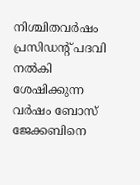നിശ്ചിതവർഷം പ്രസിഡന്റ് പദവി നൽകി ശേഷിക്കുന്ന വർഷം ബോസ് ജേക്കബിനെ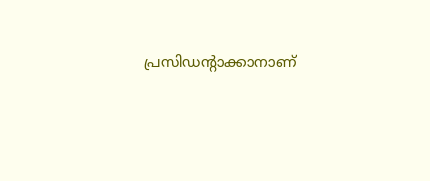പ്രസിഡന്റാക്കാനാണ്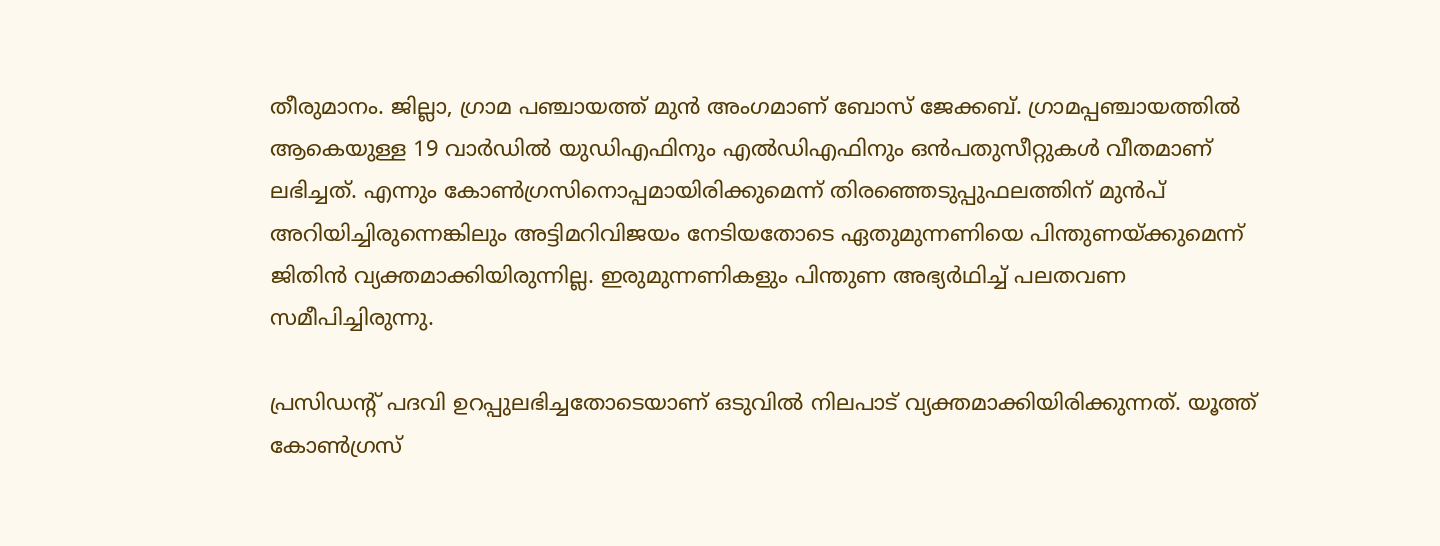തീരുമാനം. ജില്ലാ, ഗ്രാമ പഞ്ചായത്ത് മുൻ അംഗമാണ് ബോസ് ജേക്കബ്. ഗ്രാമപ്പഞ്ചായത്തിൽ ആകെയുള്ള 19 വാർഡിൽ യുഡിഎഫിനും എൽഡിഎഫിനും ഒൻപതുസീറ്റുകൾ വീതമാണ് ലഭിച്ചത്. എന്നും കോൺഗ്രസിനൊപ്പമായിരിക്കുമെന്ന് തിരഞ്ഞെടുപ്പുഫലത്തിന് മുൻപ്‌ അറിയിച്ചിരുന്നെങ്കിലും അട്ടിമറിവിജയം നേടിയതോടെ ഏതുമുന്നണിയെ പിന്തുണയ്ക്കുമെന്ന് ജിതിൻ വ്യക്തമാക്കിയിരുന്നില്ല. ഇരുമുന്നണികളും പിന്തുണ അഭ്യർഥിച്ച് പലതവണ സമീപിച്ചിരുന്നു.

പ്രസിഡന്റ് പദവി ഉറപ്പുലഭിച്ചതോടെയാണ് ഒടുവിൽ നിലപാട് വ്യക്തമാക്കിയിരിക്കുന്നത്. യൂത്ത് കോൺഗ്രസ്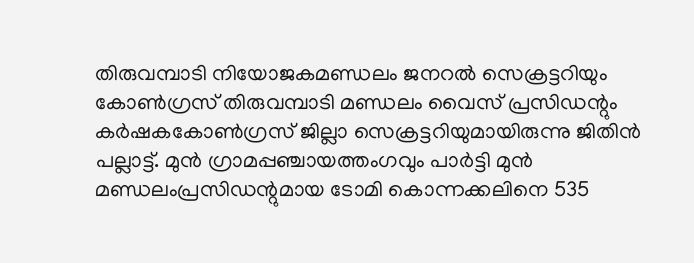തിരുവമ്പാടി നിയോജകമണ്ഡലം ജനറൽ സെക്രട്ടറിയും കോൺഗ്രസ് തിരുവമ്പാടി മണ്ഡലം വൈസ് പ്രസിഡന്റും കർഷകകോൺഗ്രസ് ജില്ലാ സെക്രട്ടറിയുമായിരുന്നു ജിതിൻ പല്ലാട്ട്. മുൻ ഗ്രാമപ്പഞ്ചായത്തംഗവും പാർട്ടി മുൻ മണ്ഡലംപ്രസിഡന്റുമായ ടോമി കൊന്നക്കലിനെ 535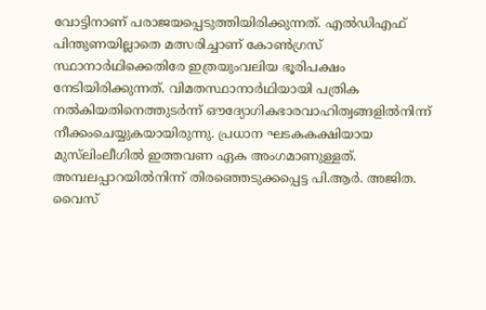വോട്ടിനാണ് പരാജയപ്പെടുത്തിയിരിക്കുന്നത്. എൽഡിഎഫ് പിന്തുണയില്ലാതെ മത്സരിച്ചാണ് കോൺഗ്രസ് സ്ഥാനാർഥിക്കെതിരേ ഇത്രയുംവലിയ ഭൂരിപക്ഷം നേടിയിരിക്കുന്നത്. വിമതസ്ഥാനാർഥിയായി പത്രിക നൽകിയതിനെത്തുടർന്ന് ഔദ്യോഗികഭാരവാഹിത്വങ്ങളിൽനിന്ന് നീക്കംചെയ്യുകയായിരുന്നു. പ്രധാന ഘടകകക്ഷിയായ മുസ്‌ലിംലീഗിൽ ഇത്തവണ ഏക അംഗമാണുള്ളത്. അമ്പലപ്പാറയിൽനിന്ന്‌ തിരഞ്ഞെടുക്കപ്പെട്ട പി.ആർ. അജിത. വൈസ്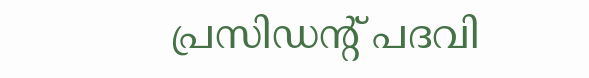പ്രസിഡന്റ് പദവി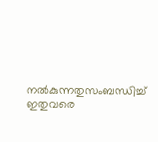നൽകുന്നതുസംബന്ധിച്ച് ഇതുവരെ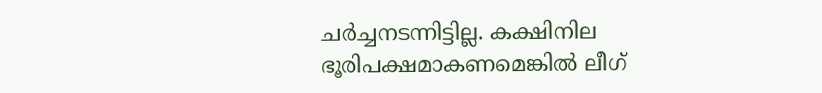ചർച്ചനടന്നിട്ടില്ല. കക്ഷിനില ഭൂരിപക്ഷമാകണമെങ്കിൽ ലീഗ്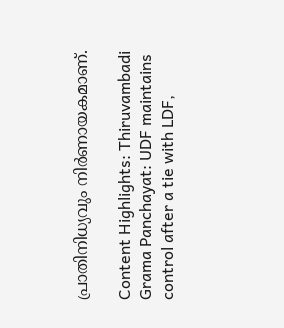പ്രാതിനിധ്യവും നിർണായകമാണ്‌.

Content Highlights: Thiruvambadi Grama Panchayat: UDF maintains control after a tie with LDF,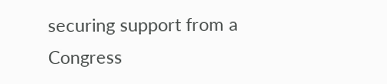securing support from a Congress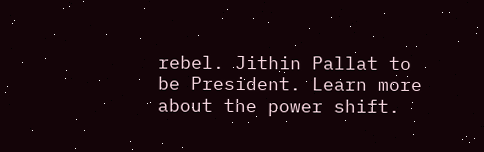rebel. Jithin Pallat to be President. Learn more about the power shift.